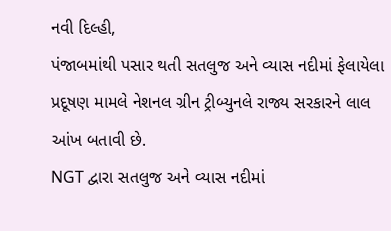નવી દિલ્હી,
પંજાબમાંથી પસાર થતી સતલુજ અને વ્યાસ નદીમાં ફેલાયેલા પ્રદૂષણ મામલે નેશનલ ગ્રીન ટ્રીબ્યુનલે રાજ્ય સરકારને લાલ આંખ બતાવી છે.
NGT દ્વારા સતલુજ અને વ્યાસ નદીમાં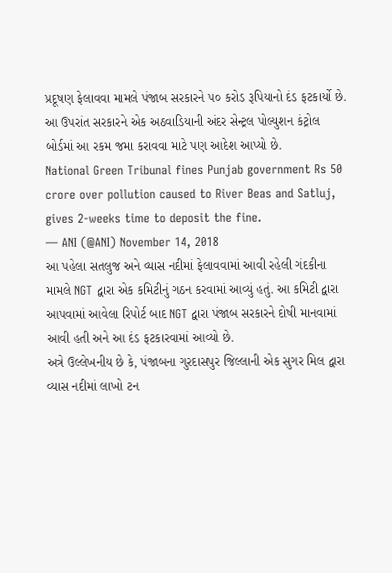પ્રદૂષણ ફેલાવવા મામલે પંજાબ સરકારને ૫૦ કરોડ રૂપિયાનો દંડ ફટકાર્યો છે. આ ઉપરાંત સરકારને એક અઠવાડિયાની અંદર સેન્ટ્રલ પોલ્યુશન કંટ્રોલ બોર્ડમાં આ રકમ જમા કરાવવા માટે પણ આદેશ આપ્યો છે.
National Green Tribunal fines Punjab government Rs 50 crore over pollution caused to River Beas and Satluj, gives 2-weeks time to deposit the fine.
— ANI (@ANI) November 14, 2018
આ પહેલા સતલુજ અને વ્યાસ નદીમાં ફેલાવવામાં આવી રહેલી ગંદકીના મામલે NGT દ્વારા એક કમિટીનું ગઠન કરવામાં આવ્યું હતું. આ કમિટી દ્વારા આપવામાં આવેલા રિપોર્ટ બાદ NGT દ્વારા પંજાબ સરકારને દોષી માનવામાં આવી હતી અને આ દંડ ફટકારવામાં આવ્યો છે.
અત્રે ઉલ્લેખનીય છે કે, પંજાબના ગુરદાસપુર જિલ્લાની એક સુગર મિલ દ્વારા વ્યાસ નદીમાં લાખો ટન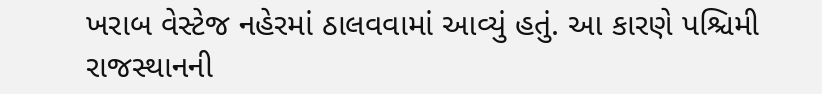ખરાબ વેસ્ટેજ નહેરમાં ઠાલવવામાં આવ્યું હતું. આ કારણે પશ્ચિમી રાજસ્થાનની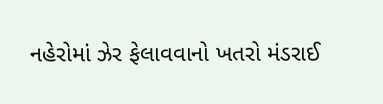નહેરોમાં ઝેર ફેલાવવાનો ખતરો મંડરાઈ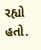રહ્યો હતો.